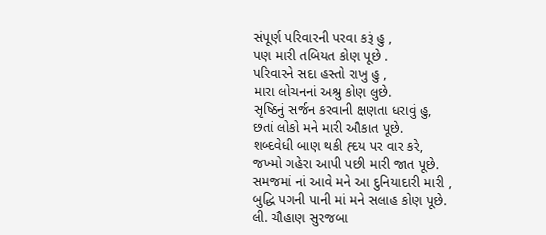સંપૂર્ણ પરિવારની પરવા કરૂં હુ ,
પણ મારી તબિયત કોણ પૂછે .
પરિવારને સદા હસ્તો રાખુ હુ ,
મારા લોચનનાં અશ્રુ કોણ લુછે.
સૃષ્ઠિનું સર્જન કરવાની ક્ષણતા ધરાવું હુ,
છતાં લોકો મને મારી ઔકાત પૂછે.
શબ્દવેધી બાણ થકી હ્દય પર વાર કરે,
જખ્મો ગહેરા આપી પછી મારી જાત પૂછે.
સમજમાં નાં આવે મને આ દુનિયાદારી મારી ,
બુદ્ધિ પગની પાની માં મને સલાહ કોણ પૂછે.
લી. ચૌહાણ સુરજબા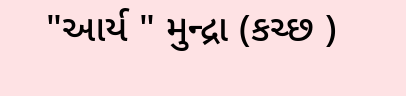"આર્ય " મુન્દ્રા (કચ્છ )